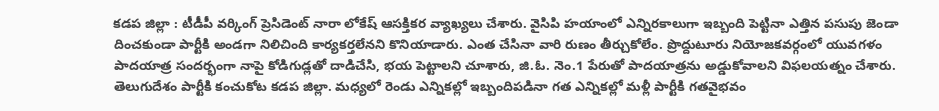కడప జిల్లా : టీడీపీ వర్కింగ్ ప్రెసిడెంట్ నారా లోకేష్ ఆసక్తికర వ్యాఖ్యలు చేశారు. వైసిపి హయాంలో ఎన్నిరకాలుగా ఇబ్బంది పెట్టినా ఎత్తిన పసుపు జెండా దించకుండా పార్టీకి అండగా నిలిచింది కార్యకర్తలేనని కొనియాడారు. ఎంత చేసినా వారి రుణం తీర్చుకోలేం. ప్రొద్దుటూరు నియోజకవర్గంలో యువగళం పాదయాత్ర సందర్భంగా నాపై కోడిగుడ్లతో దాడిచేసి, భయ పెట్టాలని చూశారు, జి.ఓ. నెం.1 పేరుతో పాదయాత్రను అడ్డుకోవాలని విఫలయత్నం చేశారు. తెలుగుదేశం పార్టీకి కంచుకోట కడప జిల్లా. మధ్యలో రెండు ఎన్నికల్లో ఇబ్బందిపడినా గత ఎన్నికల్లో మళ్లీ పార్టీకి గతవైభవం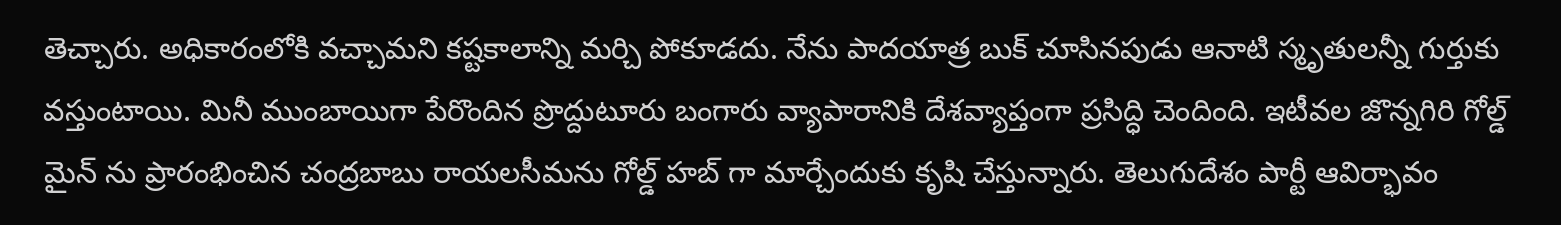తెచ్చారు. అధికారంలోకి వచ్చామని కష్టకాలాన్ని మర్చి పోకూడదు. నేను పాదయాత్ర బుక్ చూసినపుడు ఆనాటి స్మృతులన్నీ గుర్తుకు వస్తుంటాయి. మినీ ముంబాయిగా పేరొందిన ప్రొద్దుటూరు బంగారు వ్యాపారానికి దేశవ్యాప్తంగా ప్రసిద్ధి చెందింది. ఇటీవల జొన్నగిరి గోల్డ్ మైన్ ను ప్రారంభించిన చంద్రబాబు రాయలసీమను గోల్డ్ హబ్ గా మార్చేందుకు కృషి చేస్తున్నారు. తెలుగుదేశం పార్టీ ఆవిర్భావం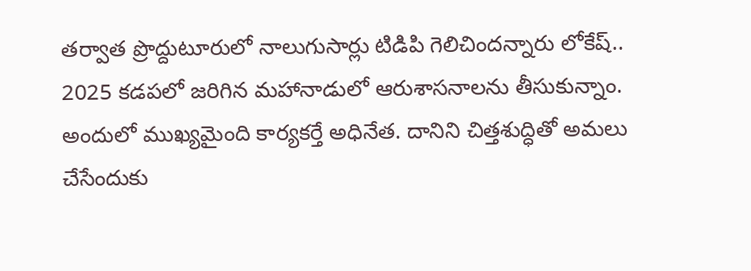తర్వాత ప్రొద్దుటూరులో నాలుగుసార్లు టిడిపి గెలిచిందన్నారు లోకేష్..
2025 కడపలో జరిగిన మహానాడులో ఆరుశాసనాలను తీసుకున్నాం. అందులో ముఖ్యమైంది కార్యకర్తే అధినేత. దానిని చిత్తశుద్ధితో అమలు చేసేందుకు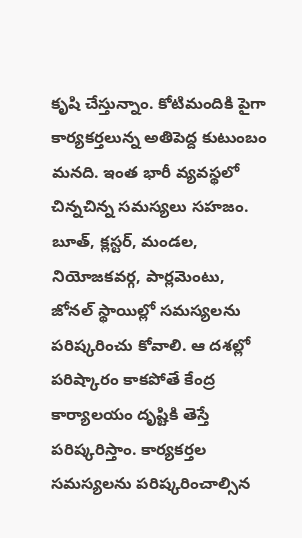కృషి చేస్తున్నాం. కోటిమందికి పైగా కార్యకర్తలున్న అతిపెద్ద కుటుంబం మనది. ఇంత భారీ వ్యవస్థలో చిన్నచిన్న సమస్యలు సహజం. బూత్, క్లస్టర్, మండల, నియోజకవర్గ, పార్లమెంటు, జోనల్ స్థాయిల్లో సమస్యలను పరిష్కరించు కోవాలి. ఆ దశల్లో పరిష్కారం కాకపోతే కేంద్ర కార్యాలయం దృష్టికి తెస్తే పరిష్కరిస్తాం. కార్యకర్తల సమస్యలను పరిష్కరించాల్సిన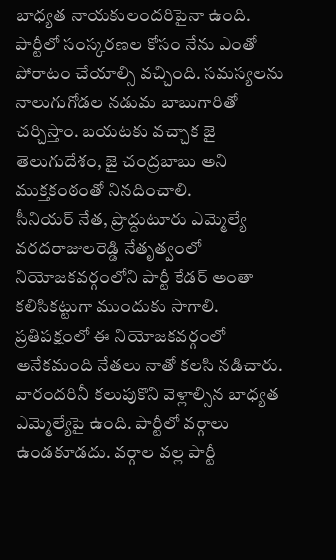బాధ్యత నాయకులందరిపైనా ఉంది. పార్టీలో సంస్కరణల కోసం నేను ఎంతో పోరాటం చేయాల్సి వచ్చింది. సమస్యలను నాలుగుగోడల నడుమ బాబుగారితో చర్చిస్తాం. బయటకు వచ్చాక జై తెలుగుదేశం, జై చంద్రబాబు అని ముక్తకంఠంతో నినదించాలి.
సీనియర్ నేత, ప్రొద్దుటూరు ఎమ్మెల్యే వరదరాజులరెడ్డి నేతృత్వంలో నియోజకవర్గంలోని పార్టీ కేడర్ అంతా కలిసికట్టుగా ముందుకు సాగాలి. ప్రతిపక్షంలో ఈ నియోజకవర్గంలో అనేకమంది నేతలు నాతో కలసి నడిచారు. వారందరినీ కలుపుకొని వెళ్లాల్సిన బాధ్యత ఎమ్మెల్యేపై ఉంది. పార్టీలో వర్గాలు ఉండకూడదు. వర్గాల వల్ల పార్టీ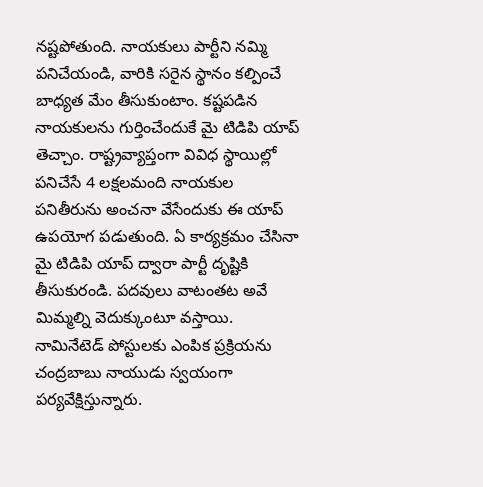నష్టపోతుంది. నాయకులు పార్టీని నమ్మి పనిచేయండి, వారికి సరైన స్థానం కల్పించే బాధ్యత మేం తీసుకుంటాం. కష్టపడిన నాయకులను గుర్తించేందుకే మై టిడిపి యాప్ తెచ్చాం. రాష్ట్రవ్యాప్తంగా వివిధ స్థాయిల్లో పనిచేసే 4 లక్షలమంది నాయకుల పనితీరును అంచనా వేసేందుకు ఈ యాప్ ఉపయోగ పడుతుంది. ఏ కార్యక్రమం చేసినా మై టిడిపి యాప్ ద్వారా పార్టీ దృష్టికి తీసుకురండి. పదవులు వాటంతట అవే మిమ్మల్ని వెదుక్కుంటూ వస్తాయి. నామినేటెడ్ పోస్టులకు ఎంపిక ప్రక్రియను చంద్రబాబు నాయుడు స్వయంగా పర్యవేక్షిస్తున్నారు.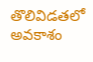తొలివిడతలో అవకాశం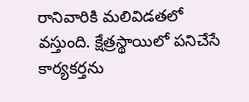రానివారికి మలివిడతలో వస్తుంది. క్షేత్రస్థాయిలో పనిచేసే కార్యకర్తను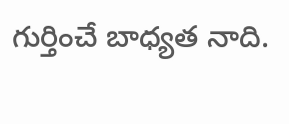గుర్తించే బాధ్యత నాది.